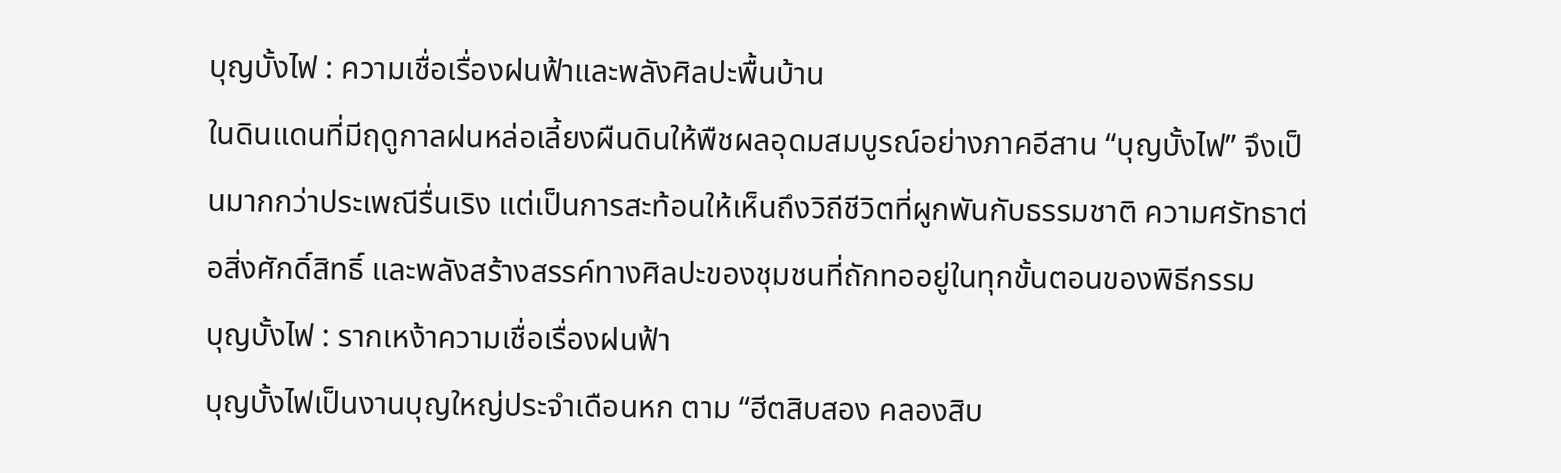บุญบั้งไฟ : ความเชื่อเรื่องฝนฟ้าและพลังศิลปะพื้นบ้าน
ในดินแดนที่มีฤดูกาลฝนหล่อเลี้ยงผืนดินให้พืชผลอุดมสมบูรณ์อย่างภาคอีสาน “บุญบั้งไฟ” จึงเป็นมากกว่าประเพณีรื่นเริง แต่เป็นการสะท้อนให้เห็นถึงวิถีชีวิตที่ผูกพันกับธรรมชาติ ความศรัทธาต่อสิ่งศักดิ์สิทธิ์ และพลังสร้างสรรค์ทางศิลปะของชุมชนที่ถักทออยู่ในทุกขั้นตอนของพิธีกรรม
บุญบั้งไฟ : รากเหง้าความเชื่อเรื่องฝนฟ้า
บุญบั้งไฟเป็นงานบุญใหญ่ประจำเดือนหก ตาม “ฮีตสิบสอง คลองสิบ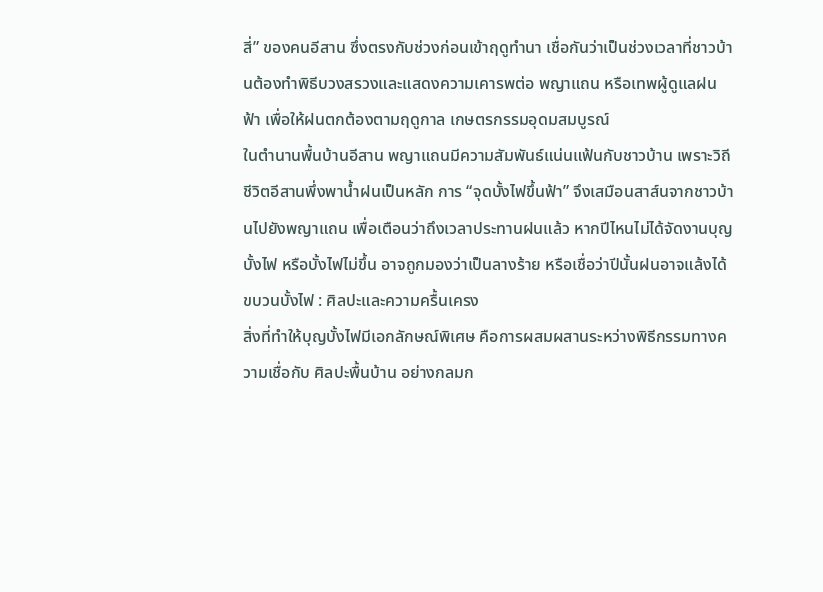สี่” ของคนอีสาน ซึ่งตรงกับช่วงก่อนเข้าฤดูทำนา เชื่อกันว่าเป็นช่วงเวลาที่ชาวบ้านต้องทำพิธีบวงสรวงและแสดงความเคารพต่อ พญาแถน หรือเทพผู้ดูแลฝนฟ้า เพื่อให้ฝนตกต้องตามฤดูกาล เกษตรกรรมอุดมสมบูรณ์
ในตำนานพื้นบ้านอีสาน พญาแถนมีความสัมพันธ์แน่นแฟ้นกับชาวบ้าน เพราะวิถีชีวิตอีสานพึ่งพาน้ำฝนเป็นหลัก การ “จุดบั้งไฟขึ้นฟ้า” จึงเสมือนสาส์นจากชาวบ้านไปยังพญาแถน เพื่อเตือนว่าถึงเวลาประทานฝนแล้ว หากปีไหนไม่ได้จัดงานบุญบั้งไฟ หรือบั้งไฟไม่ขึ้น อาจถูกมองว่าเป็นลางร้าย หรือเชื่อว่าปีนั้นฝนอาจแล้งได้
ขบวนบั้งไฟ : ศิลปะและความครื้นเครง
สิ่งที่ทำให้บุญบั้งไฟมีเอกลักษณ์พิเศษ คือการผสมผสานระหว่างพิธีกรรมทางความเชื่อกับ ศิลปะพื้นบ้าน อย่างกลมก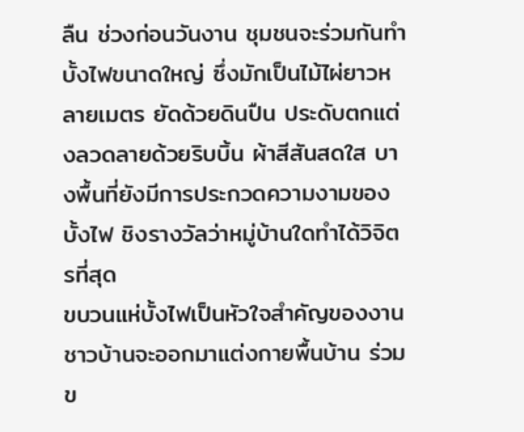ลืน ช่วงก่อนวันงาน ชุมชนจะร่วมกันทำบั้งไฟขนาดใหญ่ ซึ่งมักเป็นไม้ไผ่ยาวหลายเมตร ยัดด้วยดินปืน ประดับตกแต่งลวดลายด้วยริบบิ้น ผ้าสีสันสดใส บางพื้นที่ยังมีการประกวดความงามของบั้งไฟ ชิงรางวัลว่าหมู่บ้านใดทำได้วิจิตรที่สุด
ขบวนแห่บั้งไฟเป็นหัวใจสำคัญของงาน ชาวบ้านจะออกมาแต่งกายพื้นบ้าน ร่วมข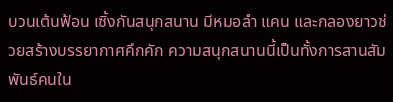บวนเต้นฟ้อน เซิ้งกันสนุกสนาน มีหมอลำ แคน และกลองยาวช่วยสร้างบรรยากาศคึกคัก ความสนุกสนานนี้เป็นทั้งการสานสัมพันธ์คนใน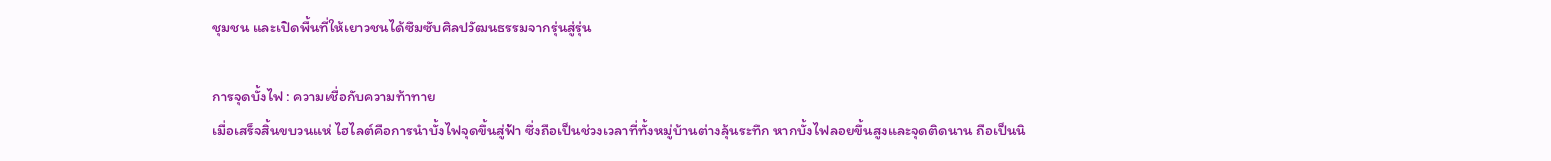ชุมชน และเปิดพื้นที่ให้เยาวชนได้ซึมซับศิลปวัฒนธรรมจากรุ่นสู่รุ่น

การจุดบั้งไฟ : ความเชื่อกับความท้าทาย
เมื่อเสร็จสิ้นขบวนแห่ ไฮไลต์คือการนำบั้งไฟจุดขึ้นสู่ฟ้า ซึ่งถือเป็นช่วงเวลาที่ทั้งหมู่บ้านต่างลุ้นระทึก หากบั้งไฟลอยขึ้นสูงและจุดติดนาน ถือเป็นนิ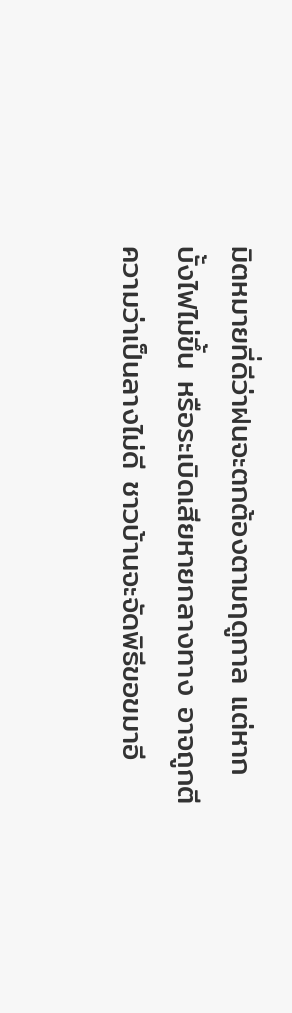มิตหมายที่ดีว่าฝนจะตกต้องตามฤดูกาล แต่หากบั้งไฟไม่ขึ้น หรือระเบิดเสียหายกลางทาง อาจถูกตีความว่าเป็นลางไม่ดี ชาวบ้านจะจัดพิธีขอขมาอี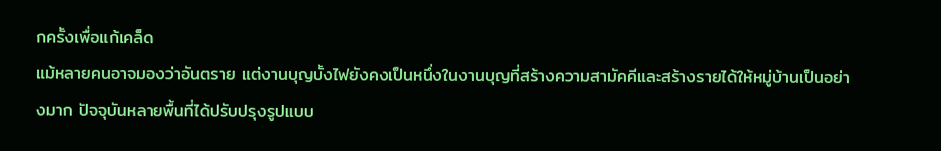กครั้งเพื่อแก้เคล็ด
แม้หลายคนอาจมองว่าอันตราย แต่งานบุญบั้งไฟยังคงเป็นหนึ่งในงานบุญที่สร้างความสามัคคีและสร้างรายได้ให้หมู่บ้านเป็นอย่างมาก ปัจจุบันหลายพื้นที่ได้ปรับปรุงรูปแบบ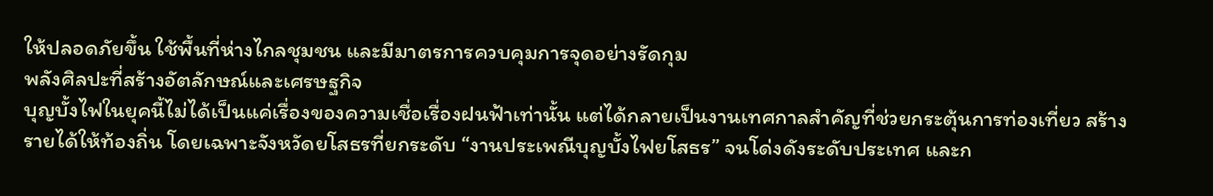ให้ปลอดภัยขึ้น ใช้พื้นที่ห่างไกลชุมชน และมีมาตรการควบคุมการจุดอย่างรัดกุม
พลังศิลปะที่สร้างอัตลักษณ์และเศรษฐกิจ
บุญบั้งไฟในยุคนี้ไม่ได้เป็นแค่เรื่องของความเชื่อเรื่องฝนฟ้าเท่านั้น แต่ได้กลายเป็นงานเทศกาลสำคัญที่ช่วยกระตุ้นการท่องเที่ยว สร้างรายได้ให้ท้องถิ่น โดยเฉพาะจังหวัดยโสธรที่ยกระดับ “งานประเพณีบุญบั้งไฟยโสธร” จนโด่งดังระดับประเทศ และก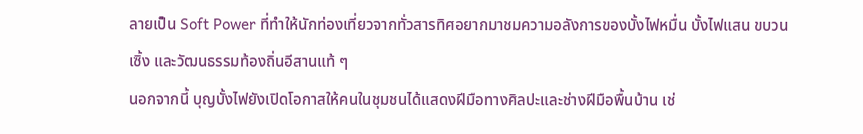ลายเป็น Soft Power ที่ทำให้นักท่องเที่ยวจากทั่วสารทิศอยากมาชมความอลังการของบั้งไฟหมื่น บั้งไฟแสน ขบวนเซิ้ง และวัฒนธรรมท้องถิ่นอีสานแท้ ๆ
นอกจากนี้ บุญบั้งไฟยังเปิดโอกาสให้คนในชุมชนได้แสดงฝีมือทางศิลปะและช่างฝีมือพื้นบ้าน เช่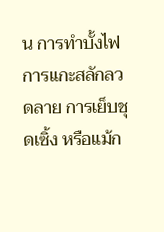น การทำบั้งไฟ การแกะสลักลวดลาย การเย็บชุดเซิ้ง หรือแม้ก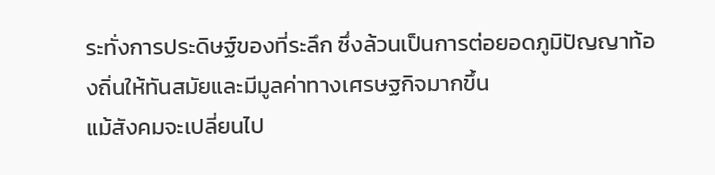ระทั่งการประดิษฐ์ของที่ระลึก ซึ่งล้วนเป็นการต่อยอดภูมิปัญญาท้องถิ่นให้ทันสมัยและมีมูลค่าทางเศรษฐกิจมากขึ้น
แม้สังคมจะเปลี่ยนไป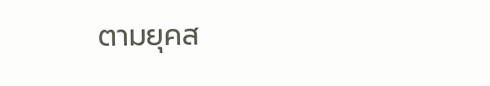ตามยุคส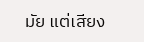มัย แต่เสียง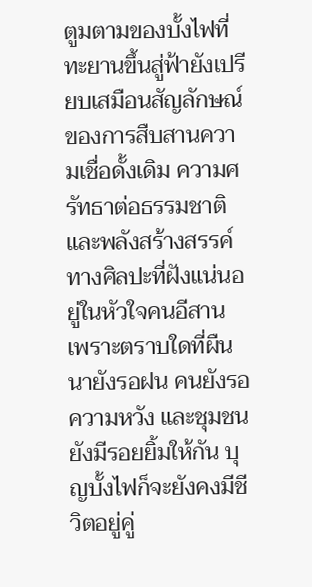ตูมตามของบั้งไฟที่ทะยานขึ้นสู่ฟ้ายังเปรียบเสมือนสัญลักษณ์ของการสืบสานความเชื่อดั้งเดิม ความศรัทธาต่อธรรมชาติ และพลังสร้างสรรค์ทางศิลปะที่ฝังแน่นอยู่ในหัวใจคนอีสาน
เพราะตราบใดที่ผืนนายังรอฝน คนยังรอความหวัง และชุมชนยังมีรอยยิ้มให้กัน บุญบั้งไฟก็จะยังคงมีชีวิตอยู่คู่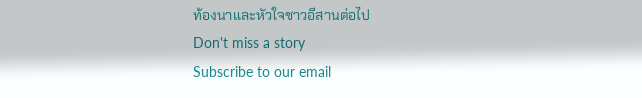ท้องนาและหัวใจชาวอีสานต่อไป
Don't miss a story
Subscribe to our email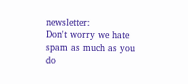newsletter:
Don't worry we hate spam as much as you do